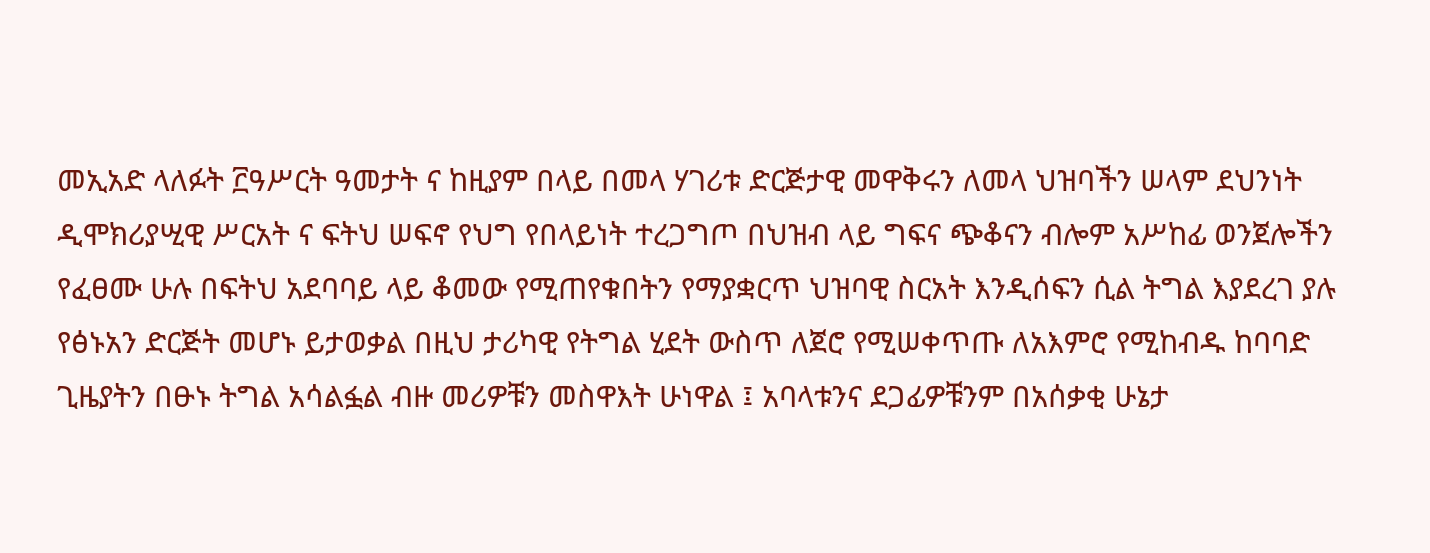መኢአድ ላለፉት ፫ዓሥርት ዓመታት ና ከዚያም በላይ በመላ ሃገሪቱ ድርጅታዊ መዋቅሩን ለመላ ህዝባችን ሠላም ደህንነት ዲሞክሪያሢዊ ሥርአት ና ፍትህ ሠፍኖ የህግ የበላይነት ተረጋግጦ በህዝብ ላይ ግፍና ጭቆናን ብሎም አሥከፊ ወንጀሎችን የፈፀሙ ሁሉ በፍትህ አደባባይ ላይ ቆመው የሚጠየቁበትን የማያቋርጥ ህዝባዊ ስርአት እንዲሰፍን ሲል ትግል እያደረገ ያሉ የፅኑአን ድርጅት መሆኑ ይታወቃል በዚህ ታሪካዊ የትግል ሂደት ውስጥ ለጀሮ የሚሠቀጥጡ ለአእምሮ የሚከብዱ ከባባድ ጊዜያትን በፁኑ ትግል አሳልፏል ብዙ መሪዎቹን መስዋእት ሁነዋል ፤ አባላቱንና ደጋፊዎቹንም በአሰቃቂ ሁኔታ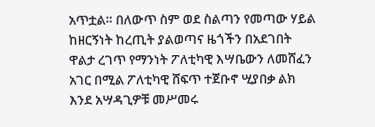አጥቷል። በለውጥ ስም ወደ ስልጣን የመጣው ሃይል ከዘርኝነት ከረጢት ያልወጣና ዜጎችን በአደገበት ዋልታ ረገጥ የማንነት ፖለቲካዊ እሣቤውን ለመሸፈን አገር በሚል ፖለቲካዊ ሸፍጥ ተጀቡኖ ሢያበቃ ልክ እንደ አሣዳጊዎቹ መሥመሩ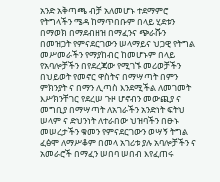አንድ አቅጣጫ ብቻ አለመሆኑ ተደማምሮ የትግላችን ሜዳ ከማጥበቡም በላይ ሂደቱን በማወክ በማደብዘዝ በማፈንና ጭራሹን በመዝጋት የምናደርገውን ሠላማይና ህጋዊ የትግል መሥመራችን የማያከብር ከመሆኑም በላይ የአባሎቻችን በየደረጃው የሚገኙ መሪወቻችን በህይወት የመኖር ዋስትና በማሣጣት በምን ምክንያት ና በማን ሊጣስ እንደሚችል ለመገመት እሥክንቸገር የደረሠ ጉዞ ሆኖብን መውጪያ ና መግቢያ በማሣጣት ለአገራችን አንድነት ፍትህ ሠላም ና ድህንነት ለተራበው ህዝባችን በፁኑ መሠረታችን ቁመን የምናደርገውን ወሣኝ ትግል ፈፅሞ ለማሥቆም በመላ አገሪቱ ያሉ አባሎቻችን ና አመራሮች በማፈን ሠበባ ሠበብ እየፈጠሩ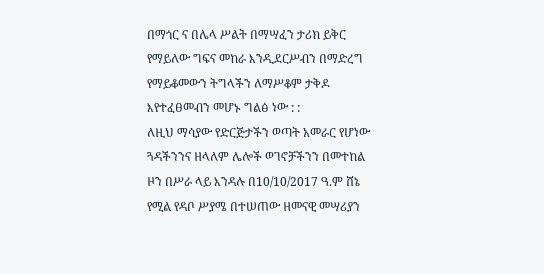በማጎር ና በሌላ ሥልት በማሣፈን ታሪክ ይቅር የማይለው ግፍና መከራ እንዲደርሥብን በማድረግ የማይቆመውን ትግላችን ለማሥቆም ታቅዶ እየተፈፀመብን መሆኑ ግልፅ ነው : :
ለዚህ ማሳያው የድርጅታችን ወጣት አመራር የሆነው ጓዳችንንና ዘላለም ሌሎች ወገኖቻችንን በመተከል ዞን በሥራ ላይ እንዳሉ በ10/10/2017 ዓ.ም ሸኔ የሚል የዳቦ ሥያሜ በተሠጠው ዘመናዊ መሣሪያን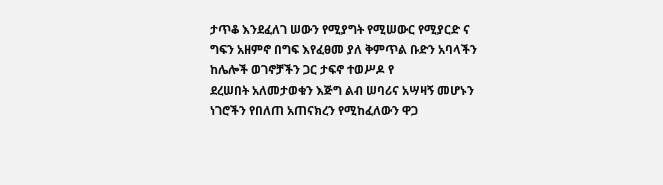ታጥቆ እንደፈለገ ሠውን የሚያግት የሚሠውር የሚያርድ ና ግፍን አዘምኖ በግፍ እየፈፀመ ያለ ቅምጥል ቡድን አባላችን ከሌሎች ወገኖቻችን ጋር ታፍኖ ተወሥዶ የ
ደረሠበት አለመታወቁን እጅግ ልብ ሠባሪና አሣዛኝ መሆኑን ነገሮችን የበለጠ አጠናክረን የሚከፈለውን ዋጋ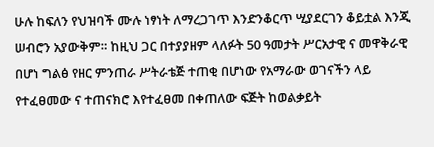ሁሉ ከፍለን የህዝባች ሙሉ ነፃነት ለማረጋገጥ እንድንቆርጥ ሢያደርገን ቆይቷል እንጂ ሠብሮን አያውቅም። ከዚህ ጋር በተያያዘም ላለፉት 50 ዓመታት ሥርአታዊ ና መዋቅራዊ በሆነ ግልፅ የዘር ምንጠራ ሥትራቴጅ ተጠቂ በሆነው የአማራው ወገናችን ላይ የተፈፀመው ና ተጠናክሮ እየተፈፀመ በቀጠለው ፍጅት ከወልቃይት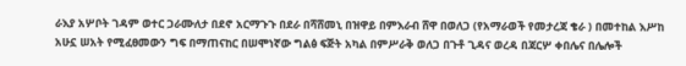ራእያ አሦቦት ገዳም ወተር ጋራሙለታ በደኖ አርማጉጉ በደራ በሻሸመኒ በዝዋይ በምእራብ ሸዋ በወለጋ (የአማራወች የመታረጃ ቄራ ) በመተከል እሥከ አሁኗ ሠአት የሚፈፀመውን ግፍ በማጠናከር በሠሞነኛው ግልፅ ፍጅት አካል በምሥራቅ ወለጋ በጉቶ ጊዳና ወረዳ በጃርሦ ቀበሌና በሌሎች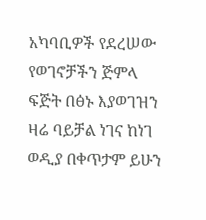አካባቢዎች የደረሠው የወገኖቻችን ጅምላ ፍጅት በፅኑ እያወገዝን ዛሬ ባይቻል ነገና ከነገ ወዲያ በቀጥታም ይሁን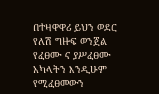በተዛዋዋሪ ይህን ወደር የለሽ ግዙፍ ወንጀል የፈፀሙ ና ያሥፈፀሙ አካላትን እንዲሁም የሚፈፀመውን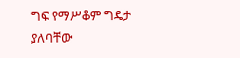ግፍ የማሥቆም ግዴታ ያለባቸው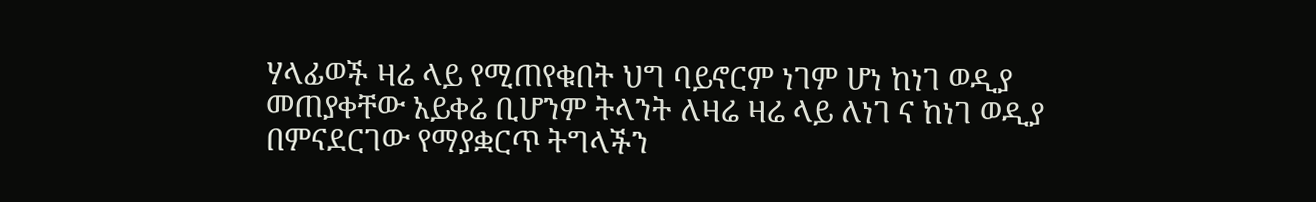ሃላፊወች ዛሬ ላይ የሚጠየቁበት ህግ ባይኖርም ነገም ሆነ ከነገ ወዲያ መጠያቀቸው አይቀሬ ቢሆንም ትላንት ለዛሬ ዛሬ ላይ ለነገ ና ከነገ ወዲያ በምናደርገው የማያቋርጥ ትግላችን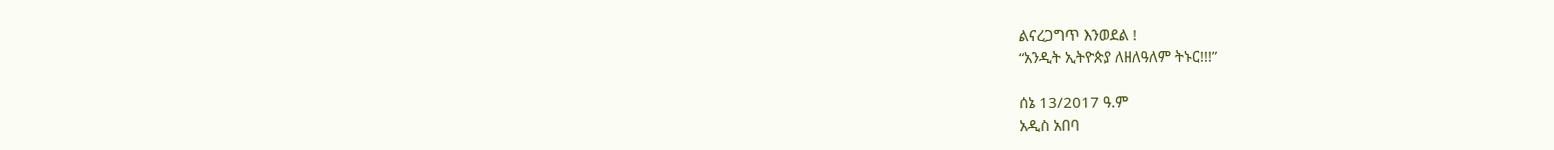ልናረጋግጥ እንወደል !
“አንዲት ኢትዮጵያ ለዘለዓለም ትኑር!!!”

ሰኔ 13/2017 ዓ.ም
አዲስ አበባ